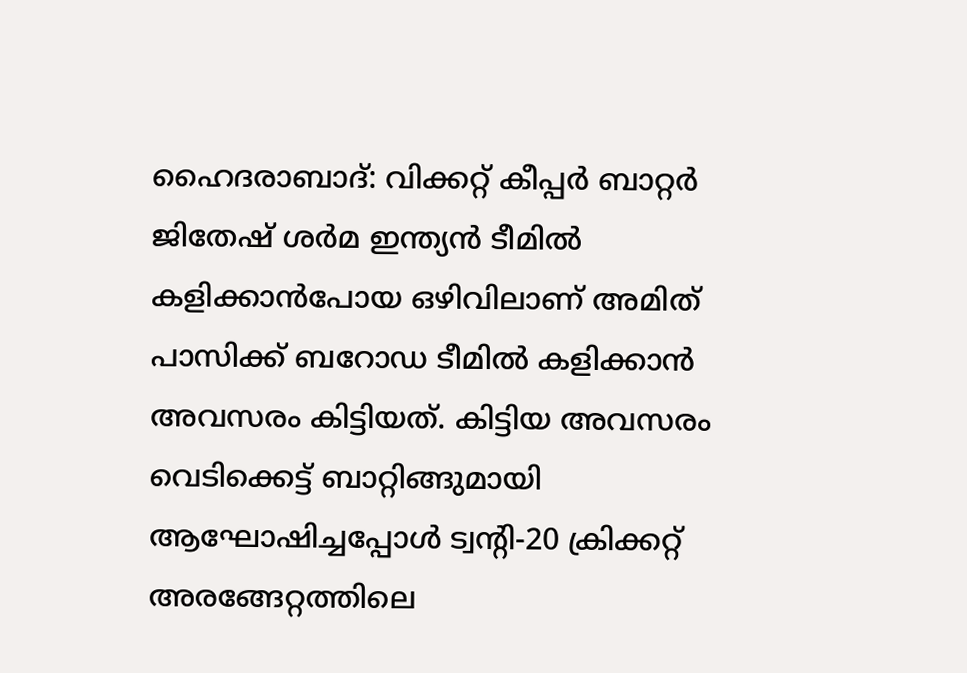ഹൈദരാബാദ്: വിക്കറ്റ് കീപ്പർ ബാറ്റർ ജിതേഷ് ശർമ ഇന്ത്യൻ ടീമിൽ കളിക്കാൻപോയ ഒഴിവിലാണ് അമിത് പാസിക്ക് ബറോഡ ടീമിൽ കളിക്കാൻ അവസരം കിട്ടിയത്. കിട്ടിയ അവസരം വെടിക്കെട്ട് ബാറ്റിങ്ങുമായി ആഘോഷിച്ചപ്പോൾ ട്വന്റി-20 ക്രിക്കറ്റ് അരങ്ങേറ്റത്തിലെ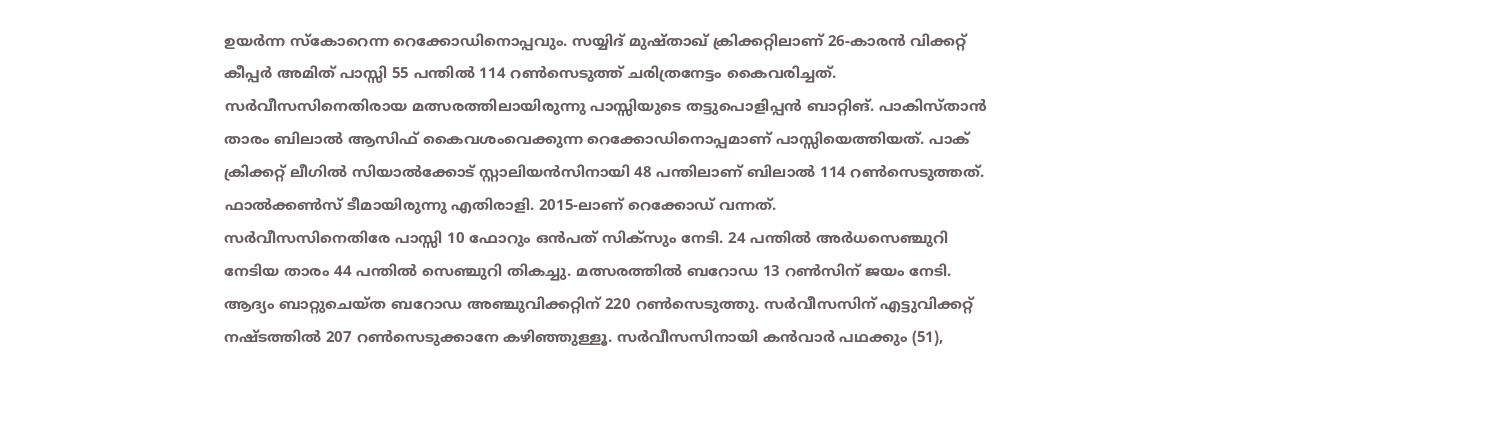ഉയർന്ന സ്കോറെന്ന റെക്കോഡിനൊപ്പവും. സയ്യിദ് മുഷ്താഖ് ക്രിക്കറ്റിലാണ് 26-കാരൻ വിക്കറ്റ് കീപ്പർ അമിത് പാസ്സി 55 പന്തിൽ 114 റൺസെടുത്ത് ചരിത്രനേട്ടം കൈവരിച്ചത്.
സർവീസസിനെതിരായ മത്സരത്തിലായിരുന്നു പാസ്സിയുടെ തട്ടുപൊളിപ്പൻ ബാറ്റിങ്. പാകിസ്താൻ താരം ബിലാൽ ആസിഫ് കൈവശംവെക്കുന്ന റെക്കോഡിനൊപ്പമാണ് പാസ്സിയെത്തിയത്. പാക് ക്രിക്കറ്റ് ലീഗിൽ സിയാൽക്കോട് സ്റ്റാലിയൻസിനായി 48 പന്തിലാണ് ബിലാൽ 114 റൺസെടുത്തത്. ഫാൽക്കൺസ് ടീമായിരുന്നു എതിരാളി. 2015-ലാണ് റെക്കോഡ് വന്നത്.
സർവീസസിനെതിരേ പാസ്സി 10 ഫോറും ഒൻപത് സിക്സും നേടി. 24 പന്തിൽ അർധസെഞ്ചുറി നേടിയ താരം 44 പന്തിൽ സെഞ്ചുറി തികച്ചു. മത്സരത്തിൽ ബറോഡ 13 റൺസിന് ജയം നേടി. ആദ്യം ബാറ്റുചെയ്ത ബറോഡ അഞ്ചുവിക്കറ്റിന് 220 റൺസെടുത്തു. സർവീസസിന് എട്ടുവിക്കറ്റ് നഷ്ടത്തിൽ 207 റൺസെടുക്കാനേ കഴിഞ്ഞുള്ളൂ. സർവീസസിനായി കൻവാർ പഥക്കും (51),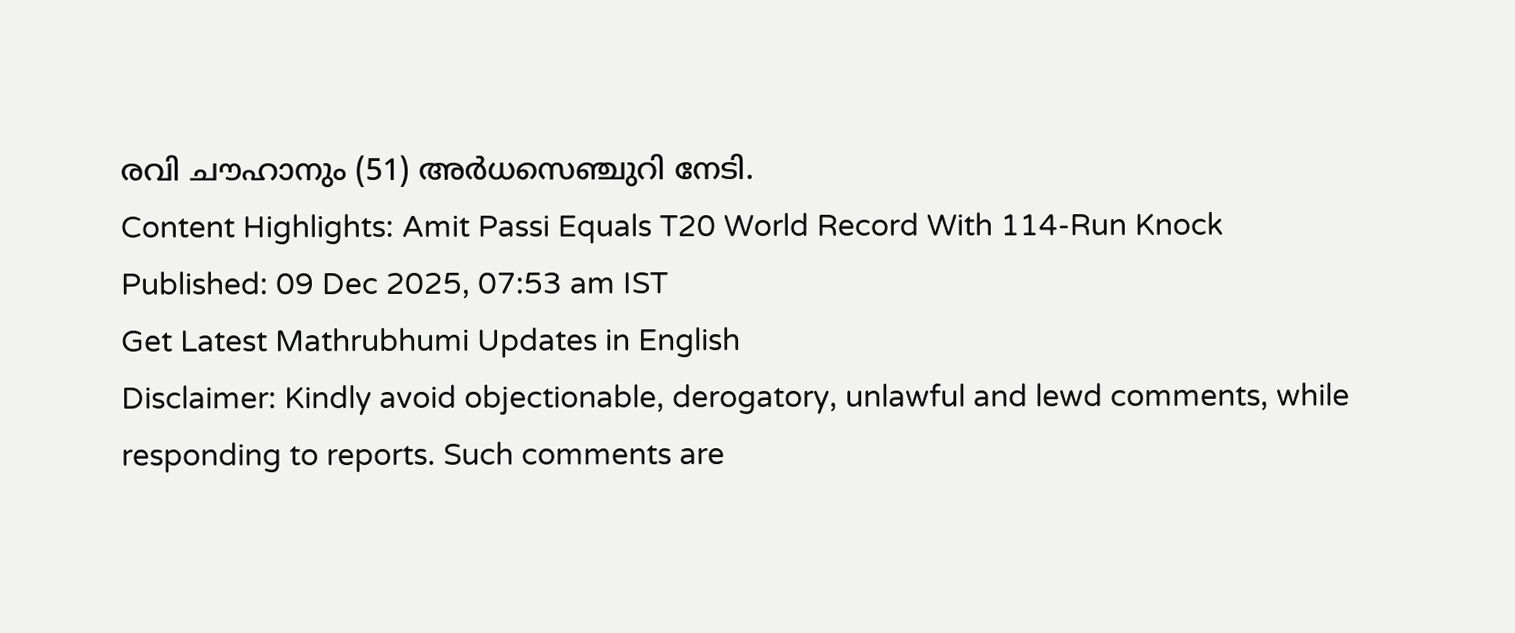രവി ചൗഹാനും (51) അർധസെഞ്ചുറി നേടി.
Content Highlights: Amit Passi Equals T20 World Record With 114-Run Knock
Published: 09 Dec 2025, 07:53 am IST
Get Latest Mathrubhumi Updates in English
Disclaimer: Kindly avoid objectionable, derogatory, unlawful and lewd comments, while responding to reports. Such comments are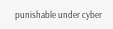punishable under cyber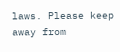laws. Please keep away from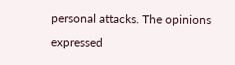personal attacks. The opinions expressed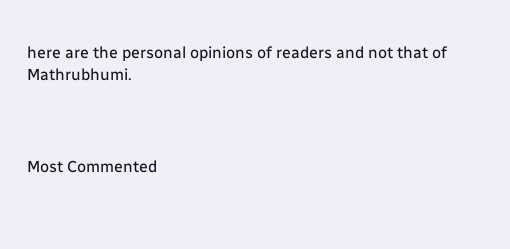here are the personal opinions of readers and not that of Mathrubhumi.



Most Commented